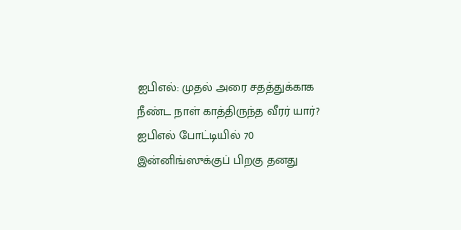ஐபிஎல்: முதல் அரை சதத்துக்காக நீண்ட நாள் காத்திருந்த வீரர் யார்?
ஐபிஎல் போட்டியில் 70 இன்னிங்ஸுக்குப் பிறகு தனது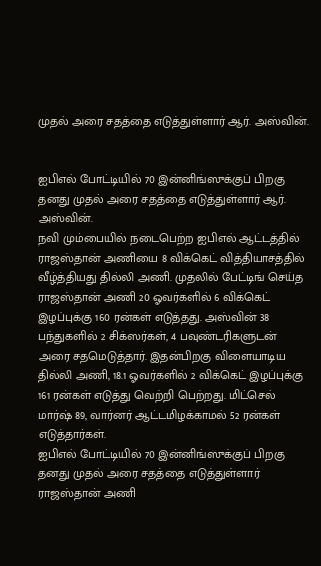முதல் அரை சதத்தை எடுத்துள்ளார் ஆர். அஸ்வின்.


ஐபிஎல் போட்டியில் 70 இன்னிங்ஸுக்குப் பிறகு தனது முதல் அரை சதத்தை எடுத்துள்ளார் ஆர். அஸ்வின்.
நவி மும்பையில் நடைபெற்ற ஐபிஎல் ஆட்டத்தில் ராஜஸ்தான் அணியை 8 விக்கெட் வித்தியாசத்தில் வீழ்த்தியது தில்லி அணி. முதலில் பேட்டிங் செய்த ராஜஸ்தான் அணி 20 ஓவர்களில் 6 விக்கெட் இழப்புக்கு 160 ரன்கள் எடுத்தது. அஸ்வின் 38 பந்துகளில் 2 சிக்ஸர்கள், 4 பவுண்டரிகளுடன் அரை சதமெடுத்தார். இதன்பிறகு விளையாடிய தில்லி அணி, 18.1 ஓவர்களில் 2 விக்கெட் இழப்புக்கு 161 ரன்கள் எடுத்து வெற்றி பெற்றது. மிட்செல் மார்ஷ் 89, வார்னர் ஆட்டமிழக்காமல் 52 ரன்கள் எடுத்தார்கள்.
ஐபிஎல் போட்டியில் 70 இன்னிங்ஸுக்குப் பிறகு தனது முதல் அரை சதத்தை எடுத்துள்ளார் ராஜஸ்தான் அணி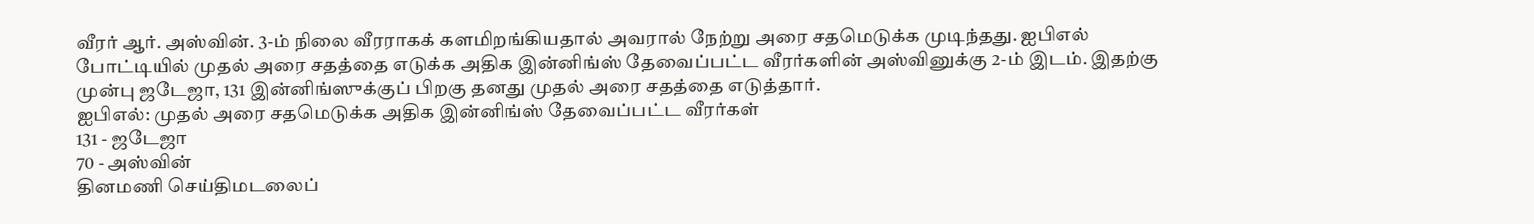வீரர் ஆர். அஸ்வின். 3-ம் நிலை வீரராகக் களமிறங்கியதால் அவரால் நேற்று அரை சதமெடுக்க முடிந்தது. ஐபிஎல் போட்டியில் முதல் அரை சதத்தை எடுக்க அதிக இன்னிங்ஸ் தேவைப்பட்ட வீரர்களின் அஸ்வினுக்கு 2-ம் இடம். இதற்கு முன்பு ஜடேஜா, 131 இன்னிங்ஸுக்குப் பிறகு தனது முதல் அரை சதத்தை எடுத்தார்.
ஐபிஎல்: முதல் அரை சதமெடுக்க அதிக இன்னிங்ஸ் தேவைப்பட்ட வீரர்கள்
131 - ஜடேஜா
70 - அஸ்வின்
தினமணி செய்திமடலைப்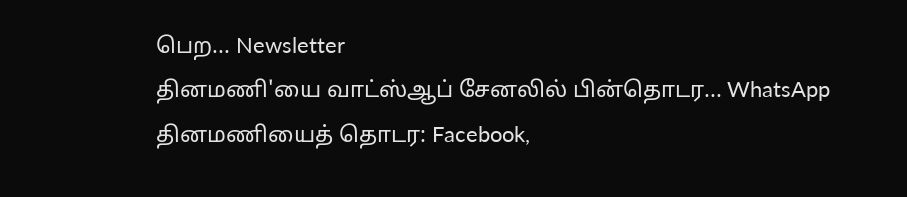பெற... Newsletter
தினமணி'யை வாட்ஸ்ஆப் சேனலில் பின்தொடர... WhatsApp
தினமணியைத் தொடர: Facebook,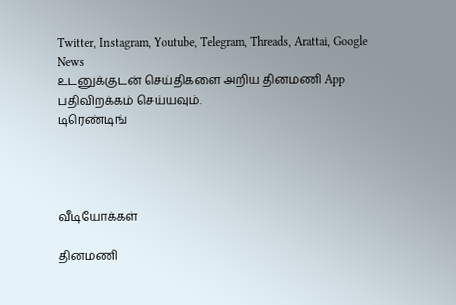Twitter, Instagram, Youtube, Telegram, Threads, Arattai, Google News
உடனுக்குடன் செய்திகளை அறிய தினமணி App பதிவிறக்கம் செய்யவும்.
டிரெண்டிங்




வீடியோக்கள்

தினமணி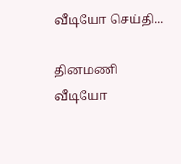வீடியோ செய்தி...

தினமணி வீடியோ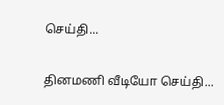செய்தி...

தினமணி வீடியோ செய்தி...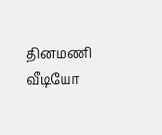தினமணி வீடியோ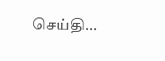செய்தி...